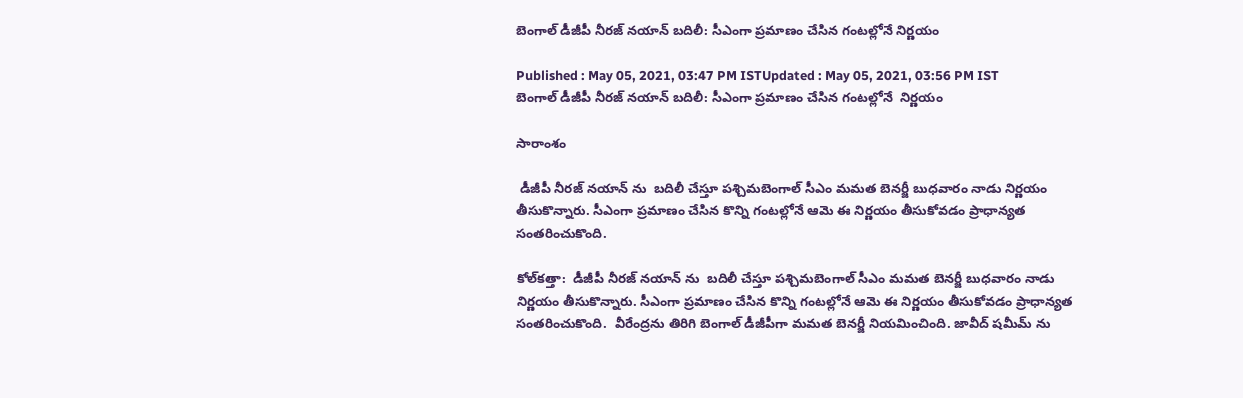బెంగాల్ డీజీపీ నీరజ్ నయాన్‌ బదిలీ: సీఎంగా ప్రమాణం చేసిన గంటల్లోనే నిర్ణయం

Published : May 05, 2021, 03:47 PM ISTUpdated : May 05, 2021, 03:56 PM IST
బెంగాల్ డీజీపీ నీరజ్ నయాన్‌ బదిలీ: సీఎంగా ప్రమాణం చేసిన గంటల్లోనే  నిర్ణయం

సారాంశం

 డీజీపీ నీరజ్ నయాన్ ను  బదిలీ చేస్తూ పశ్చిమబెంగాల్ సీఎం మమత బెనర్జీ బుధవారం నాడు నిర్ణయం తీసుకొన్నారు. సీఎంగా ప్రమాణం చేసిన కొన్ని గంటల్లోనే ఆమె ఈ నిర్ణయం తీసుకోవడం ప్రాధాన్యత సంతరించుకొంది.

కోల్‌కత్తా:  డీజీపీ నీరజ్ నయాన్ ను  బదిలీ చేస్తూ పశ్చిమబెంగాల్ సీఎం మమత బెనర్జీ బుధవారం నాడు నిర్ణయం తీసుకొన్నారు. సీఎంగా ప్రమాణం చేసిన కొన్ని గంటల్లోనే ఆమె ఈ నిర్ణయం తీసుకోవడం ప్రాధాన్యత సంతరించుకొంది.  వీరేంద్రను తిరిగి బెంగాల్ డీజీపీగా మమత బెనర్జీ నియమించింది. జావీద్ షమీమ్ ను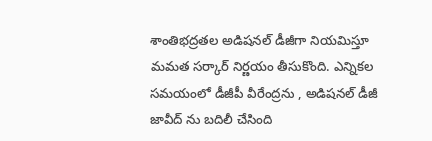శాంతిభద్రతల అడిషనల్ డీజీగా నియమిస్తూ  మమత సర్కార్ నిర్ణయం తీసుకొంది. ఎన్నికల సమయంలో డీజీపీ వీరేంద్రను , అడిషనల్ డీజీ జావీద్ ను బదిలీ చేసింది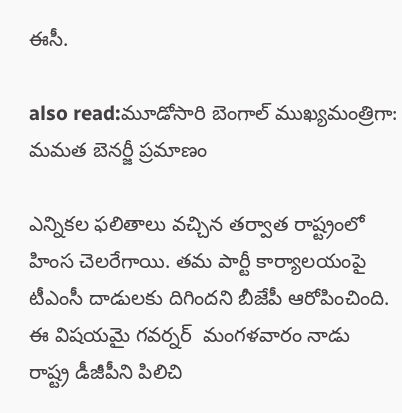ఈసీ.

also read:మూడోసారి బెంగాల్ ముఖ్యమంత్రిగా: మమత బెనర్జీ ప్రమాణం

ఎన్నికల ఫలితాలు వచ్చిన తర్వాత రాష్ట్రంలో హింస చెలరేగాయి. తమ పార్టీ కార్యాలయంపై టీఎంసీ దాడులకు దిగిందని బీజేపీ ఆరోపించింది. ఈ విషయమై గవర్నర్  మంగళవారం నాడు  రాష్ట్ర డీజీపీని పిలిచి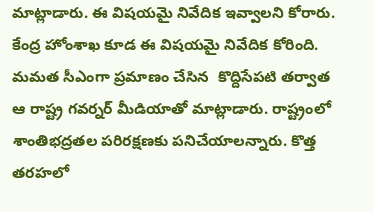మాట్లాడారు. ఈ విషయమై నివేదిక ఇవ్వాలని కోరారు. కేంద్ర హోంశాఖ కూడ ఈ విషయమై నివేదిక కోరింది. మమత సీఎంగా ప్రమాణం చేసిన  కొద్దిసేపటి తర్వాత ఆ రాష్ట్ర గవర్నర్ మీడియాతో మాట్లాడారు. రాష్ట్రంలో శాంతిభద్రతల పరిరక్షణకు పనిచేయాలన్నారు. కొత్త తరహలో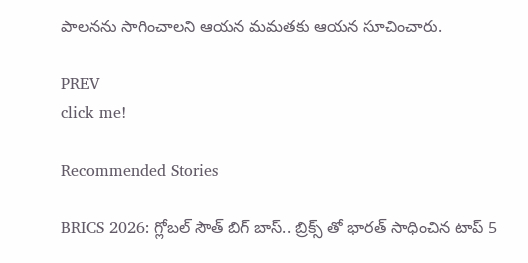పాలనను సాగించాలని ఆయన మమతకు ఆయన సూచించారు.

PREV
click me!

Recommended Stories

BRICS 2026: గ్లోబల్ సౌత్ బిగ్ బాస్.. బ్రిక్స్ తో భారత్ సాధించిన టాప్ 5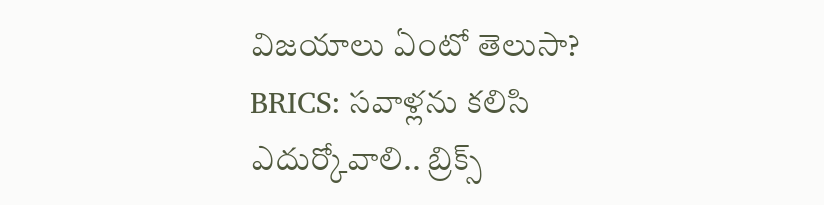విజయాలు ఏంటో తెలుసా?
BRICS: స‌వాళ్ల‌ను క‌లిసి ఎదుర్కోవాలి.. బ్రిక్స్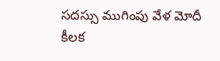స‌ద‌స్సు ముగింపు వేళ మోదీ కీల‌క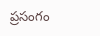ప్ర‌సంగం